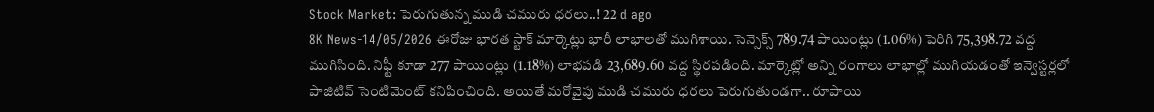Stock Market: పెరుగుతున్న ముడి చమురు ధరలు..! 22 d ago
8K News-14/05/2026 ఈరోజు భారత స్టాక్ మార్కెట్లు భారీ లాభాలతో ముగిశాయి. సెన్సెక్స్ 789.74 పాయింట్లు (1.06%) పెరిగి 75,398.72 వద్ద ముగిసింది. నిఫ్టీ కూడా 277 పాయింట్లు (1.18%) లాభపడి 23,689.60 వద్ద స్థిరపడింది. మార్కెట్లో అన్ని రంగాలు లాభాల్లో ముగియడంతో ఇన్వెస్టర్లలో పాజిటివ్ సెంటిమెంట్ కనిపించింది. అయితే మరోవైపు ముడి చమురు ధరలు పెరుగుతుండగా.. రూపాయి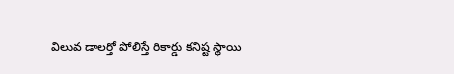విలువ డాలర్తో పోలిస్తే రికార్డు కనిష్ట స్థాయి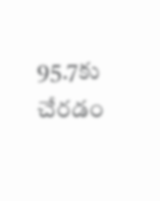95.7కు చేరడం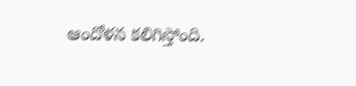ఆందోళన కలిగిస్తోంది.